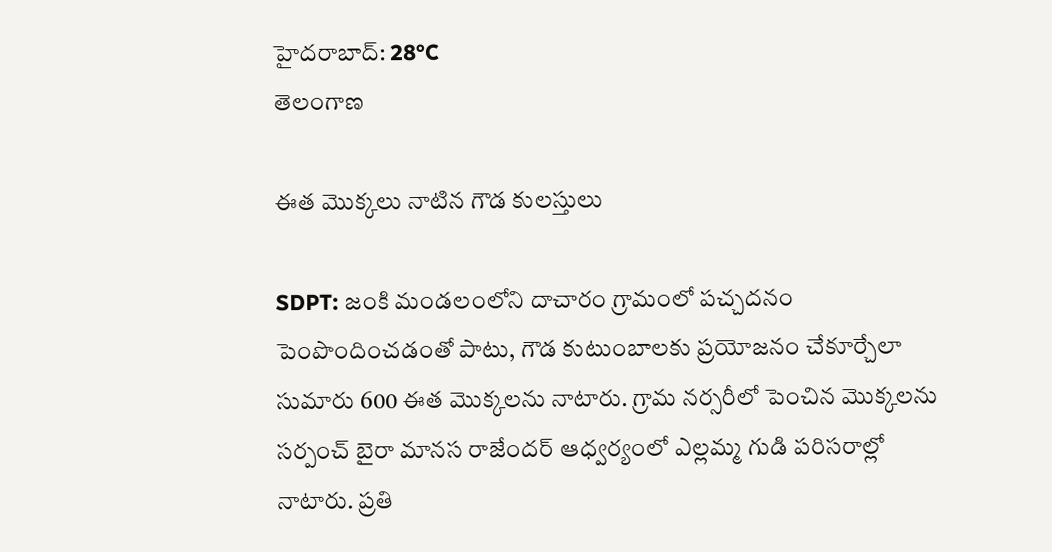హైదరాబాద్: 28°C
తెలంగాణ

ఈత మొక్కలు నాటిన గౌడ కులస్తులు

SDPT: జంకి మండలంలోని దాచారం గ్రామంలో పచ్చదనం పెంపొందించడంతో పాటు, గౌడ కుటుంబాలకు ప్రయోజనం చేకూర్చేలా సుమారు 600 ఈత మొక్కలను నాటారు. గ్రామ నర్సరీలో పెంచిన మొక్కలను సర్పంచ్‌ బైరా మానస రాజేందర్‌ ఆధ్వర్యంలో ఎల్లమ్మ గుడి పరిసరాల్లో నాటారు. ప్రతి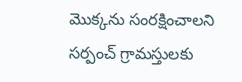మొక్కను సంరక్షించాలని సర్పంచ్‌ గ్రామస్తులకు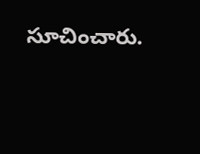సూచించారు.